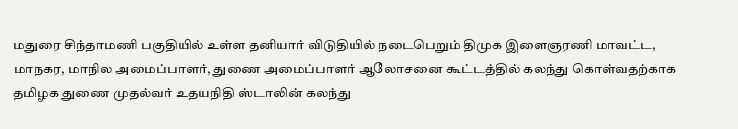மதுரை சிந்தாமணி பகுதியில் உள்ள தனியார் விடுதியில் நடைபெறும் திமுக இளைஞரணி மாவட்ட, மாநகர, மாநில அமைப்பாளர், துணை அமைப்பாளர் ஆலோசனை கூட்டத்தில் கலந்து கொள்வதற்காக தமிழக துணை முதல்வர் உதயநிதி ஸ்டாலின் கலந்து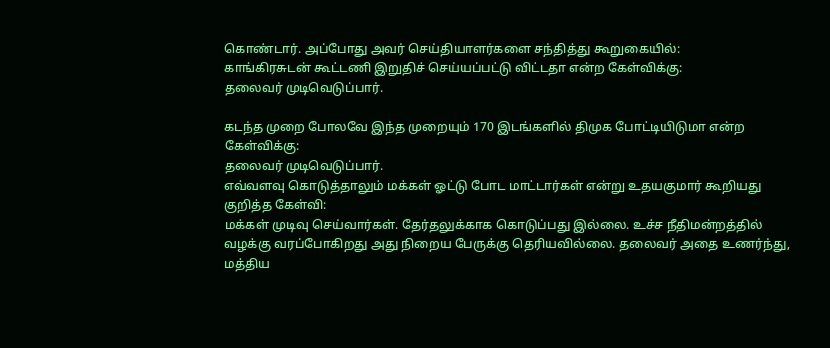கொண்டார். அப்போது அவர் செய்தியாளர்களை சந்தித்து கூறுகையில்:
காங்கிரசுடன் கூட்டணி இறுதிச் செய்யப்பட்டு விட்டதா என்ற கேள்விக்கு:
தலைவர் முடிவெடுப்பார்.

கடந்த முறை போலவே இந்த முறையும் 170 இடங்களில் திமுக போட்டியிடுமா என்ற கேள்விக்கு:
தலைவர் முடிவெடுப்பார்.
எவ்வளவு கொடுத்தாலும் மக்கள் ஓட்டு போட மாட்டார்கள் என்று உதயகுமார் கூறியது குறித்த கேள்வி:
மக்கள் முடிவு செய்வார்கள். தேர்தலுக்காக கொடுப்பது இல்லை. உச்ச நீதிமன்றத்தில் வழக்கு வரப்போகிறது அது நிறைய பேருக்கு தெரியவில்லை. தலைவர் அதை உணர்ந்து, மத்திய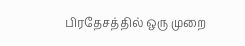பிரதேசத்தில் ஒரு முறை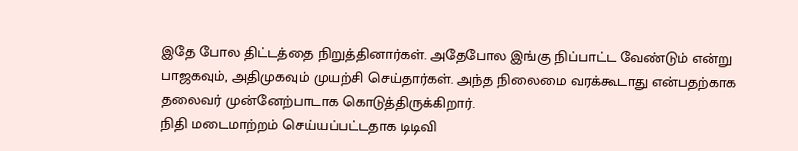இதே போல திட்டத்தை நிறுத்தினார்கள். அதேபோல இங்கு நிப்பாட்ட வேண்டும் என்று பாஜகவும், அதிமுகவும் முயற்சி செய்தார்கள். அந்த நிலைமை வரக்கூடாது என்பதற்காக தலைவர் முன்னேற்பாடாக கொடுத்திருக்கிறார்.
நிதி மடைமாற்றம் செய்யப்பட்டதாக டிடிவி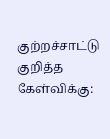குற்றச்சாட்டு குறித்த கேள்விக்கு: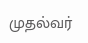முதல்வர்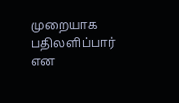முறையாக பதிலளிப்பார் என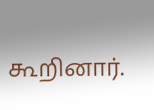கூறினார்.